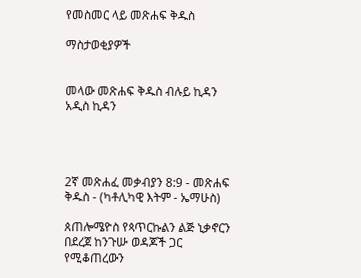የመስመር ላይ መጽሐፍ ቅዱስ

ማስታወቂያዎች


መላው መጽሐፍ ቅዱስ ብሉይ ኪዳን አዲስ ኪዳን




2ኛ መጽሐፈ መቃብያን 8:9 - መጽሐፍ ቅዱስ - (ካቶሊካዊ እትም - ኤማሁስ)

ጰጠሎሜዮስ የጳጥርኩልን ልጅ ኒቃኖርን በደረጀ ከንጉሡ ወዳጆች ጋር የሚቆጠረውን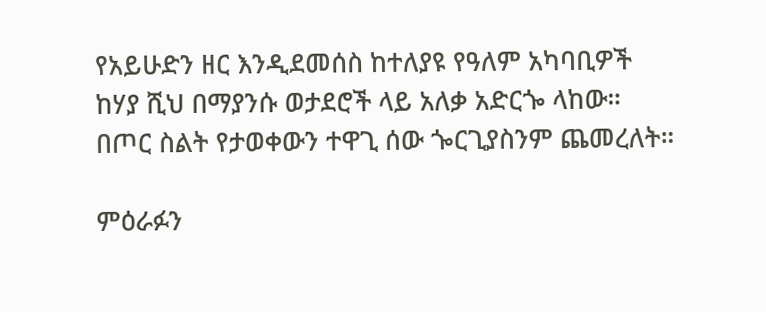የአይሁድን ዘር እንዲደመሰስ ከተለያዩ የዓለም አካባቢዎች ከሃያ ሺህ በማያንሱ ወታደሮች ላይ አለቃ አድርጐ ላከው። በጦር ስልት የታወቀውን ተዋጊ ሰው ጐርጊያስንም ጨመረለት።

ምዕራፉን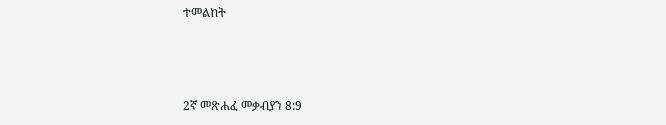ተመልከት



2ኛ መጽሐፈ መቃብያን 8:9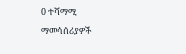0 ተሻማሚ ማመሳሰሪያዎች